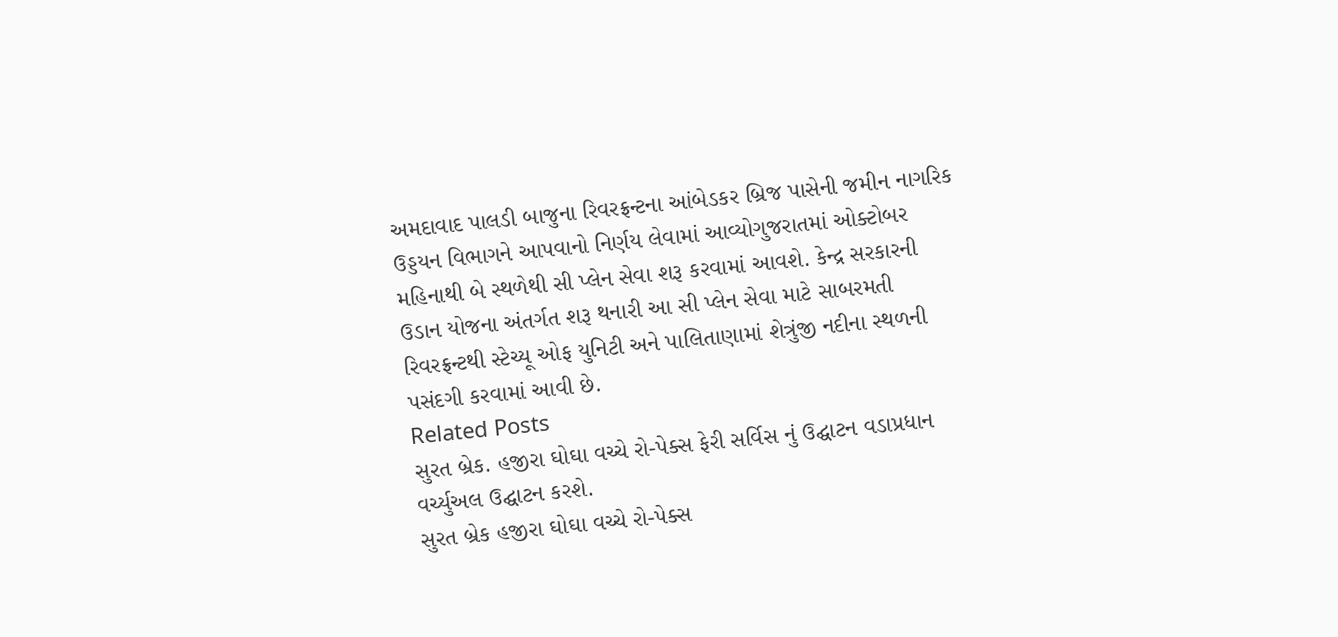અમદાવાદ પાલડી બાજુના રિવરફ્રન્ટના આંબેડકર બ્રિજ પાસેની જમીન નાગરિક ઉડ્ડયન વિભાગને આપવાનો નિર્ણય લેવામાં આવ્યોગુજરાતમાં ઓક્ટોબર મહિનાથી બે સ્થળેથી સી પ્લેન સેવા શરૂ કરવામાં આવશે. કેન્દ્ર સરકારની ઉડાન યોજના અંતર્ગત શરૂ થનારી આ સી પ્લેન સેવા માટે સાબરમતી રિવરફ્રન્ટથી સ્ટેચ્યૂ ઓફ યુનિટી અને પાલિતાણામાં શેત્રુંજી નદીના સ્થળની પસંદગી કરવામાં આવી છે.
Related Posts
સુરત બ્રેક. હજીરા ઘોઘા વચ્ચે રો-પેક્સ ફેરી સર્વિસ નું ઉદ્ઘાટન વડાપ્રધાન વર્ચ્યુઅલ ઉદ્ઘાટન કરશે.
સુરત બ્રેક હજીરા ઘોઘા વચ્ચે રો-પેક્સ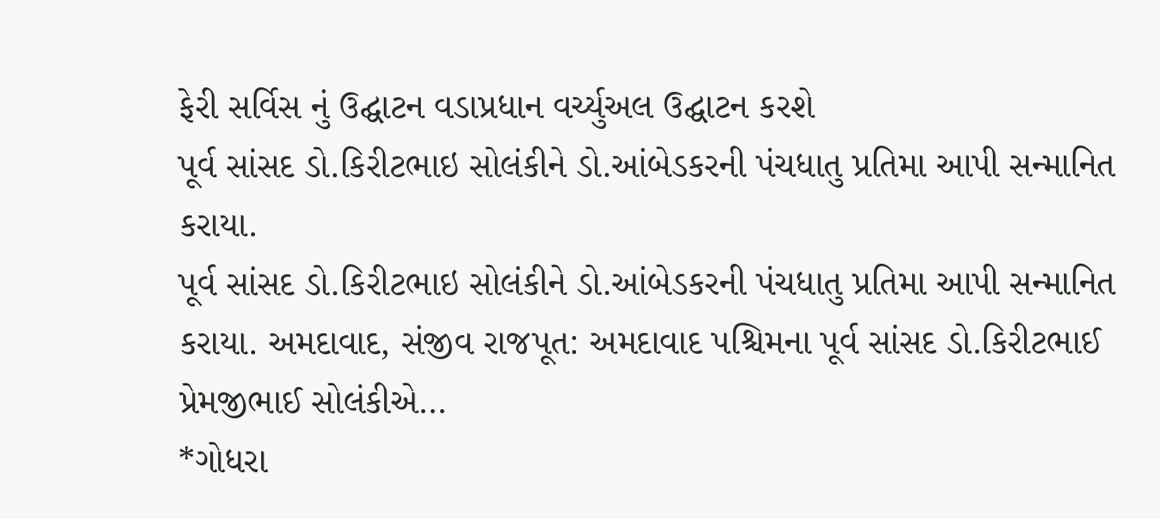ફેરી સર્વિસ નું ઉદ્ઘાટન વડાપ્રધાન વર્ચ્યુઅલ ઉદ્ઘાટન કરશે
પૂર્વ સાંસદ ડો.કિરીટભાઇ સોલંકીને ડો.આંબેડકરની પંચધાતુ પ્રતિમા આપી સન્માનિત કરાયા.
પૂર્વ સાંસદ ડો.કિરીટભાઇ સોલંકીને ડો.આંબેડકરની પંચધાતુ પ્રતિમા આપી સન્માનિત કરાયા. અમદાવાદ, સંજીવ રાજપૂત: અમદાવાદ પશ્ચિમના પૂર્વ સાંસદ ડો.કિરીટભાઈ પ્રેમજીભાઈ સોલંકીએ…
*ગોધરા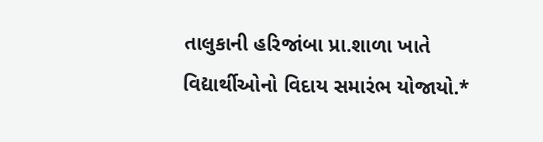તાલુકાની હરિજાંબા પ્રા.શાળા ખાતે વિદ્યાર્થીઓનો વિદાય સમારંભ યોજાયો.*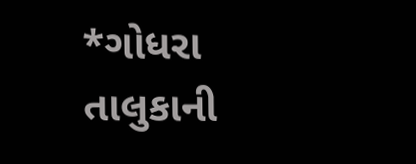*ગોધરા તાલુકાની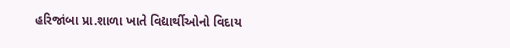હરિજાંબા પ્રા.શાળા ખાતે વિદ્યાર્થીઓનો વિદાય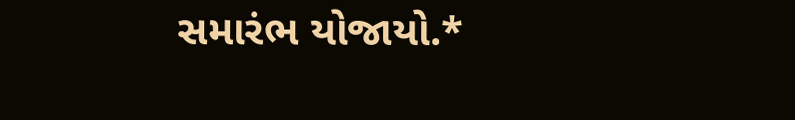સમારંભ યોજાયો.*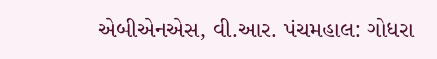એબીએનએસ, વી.આર. પંચમહાલ: ગોધરા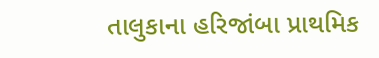તાલુકાના હરિજાંબા પ્રાથમિક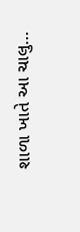શાળા ખાતે આ ચાલુ…